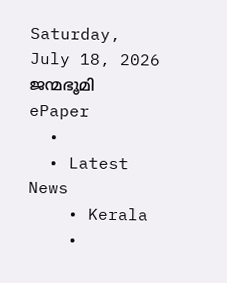Saturday, July 18, 2026
ജന്മഭൂമി
ePaper
  •
  • Latest News
    • Kerala
    •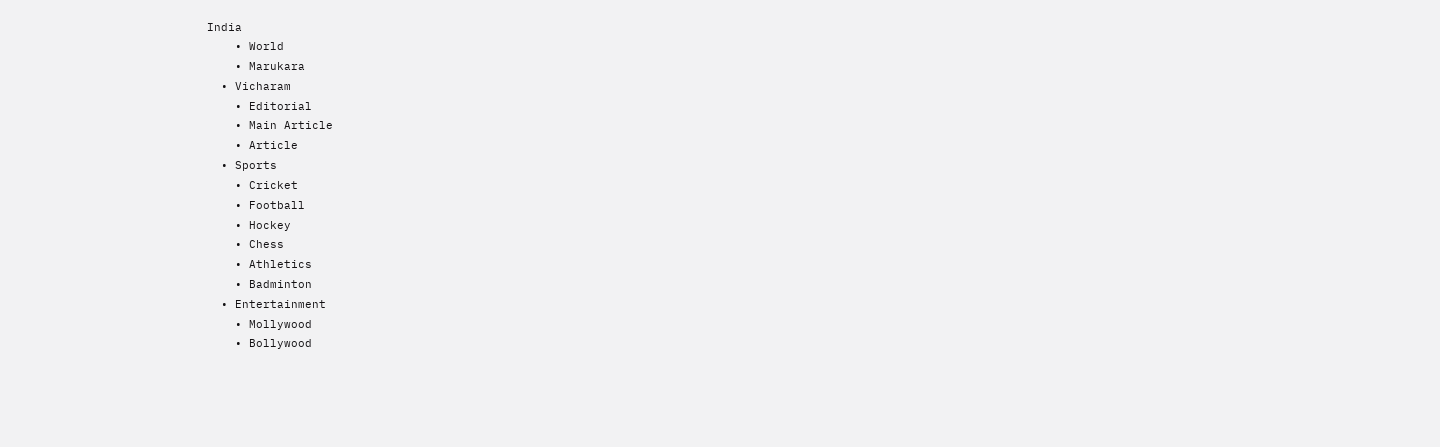India
    • World
    • Marukara
  • Vicharam
    • Editorial
    • Main Article
    • Article
  • Sports
    • Cricket
    • Football
    • Hockey
    • Chess
    • Athletics
    • Badminton
  • Entertainment
    • Mollywood
    • Bollywood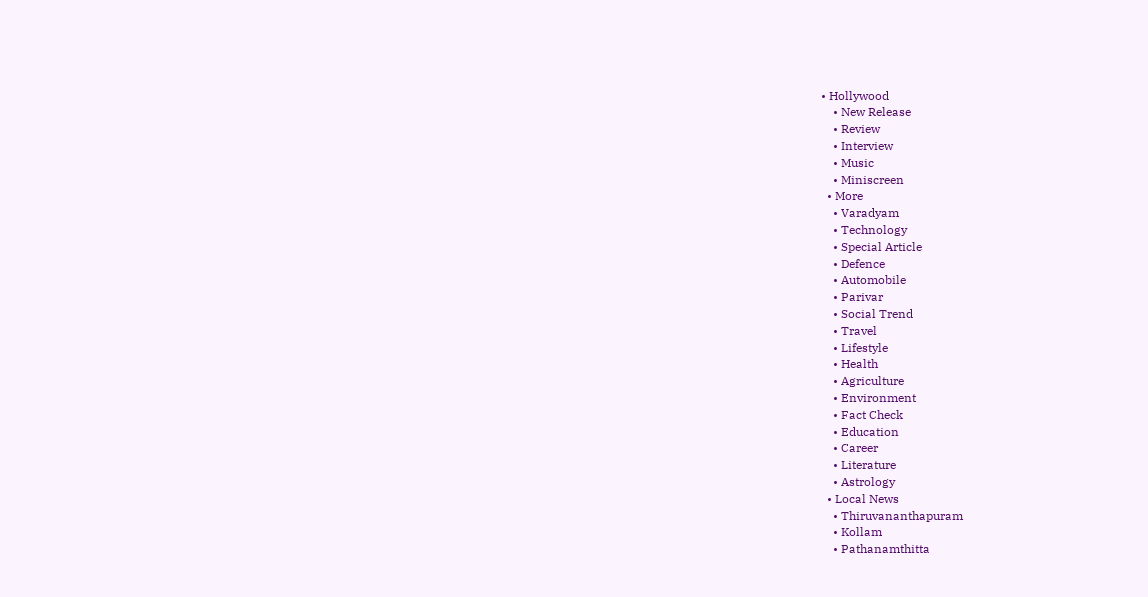• Hollywood
    • New Release
    • Review
    • Interview
    • Music
    • Miniscreen
  • More
    • Varadyam
    • Technology
    • Special Article
    • Defence
    • Automobile
    • Parivar
    • Social Trend
    • Travel
    • Lifestyle
    • Health
    • Agriculture
    • Environment
    • Fact Check
    • Education
    • Career
    • Literature
    • Astrology
  • Local News
    • Thiruvananthapuram
    • Kollam
    • Pathanamthitta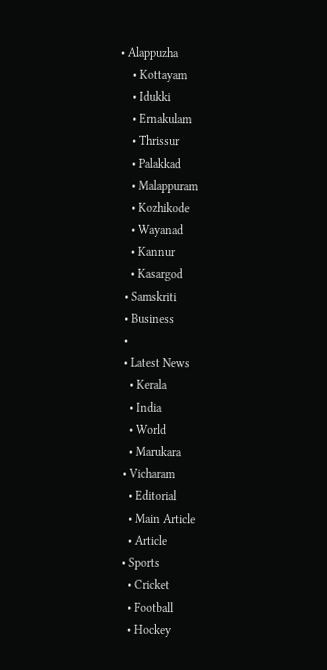• Alappuzha
    • Kottayam
    • Idukki
    • Ernakulam
    • Thrissur
    • Palakkad
    • Malappuram
    • Kozhikode
    • Wayanad
    • Kannur
    • Kasargod
  • Samskriti
  • Business
  •
  • Latest News
    • Kerala
    • India
    • World
    • Marukara
  • Vicharam
    • Editorial
    • Main Article
    • Article
  • Sports
    • Cricket
    • Football
    • Hockey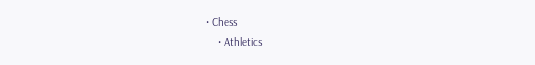• Chess
    • Athletics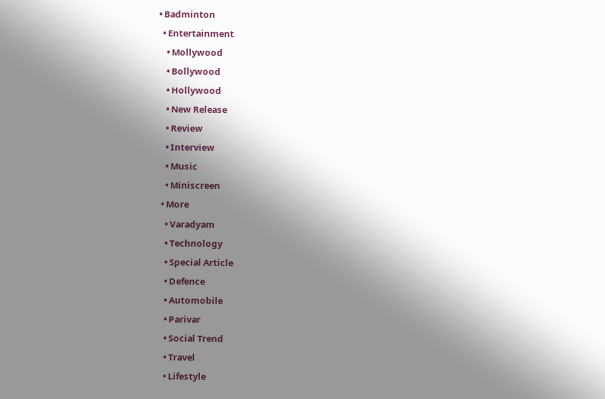• Badminton
  • Entertainment
    • Mollywood
    • Bollywood
    • Hollywood
    • New Release
    • Review
    • Interview
    • Music
    • Miniscreen
  • More
    • Varadyam
    • Technology
    • Special Article
    • Defence
    • Automobile
    • Parivar
    • Social Trend
    • Travel
    • Lifestyle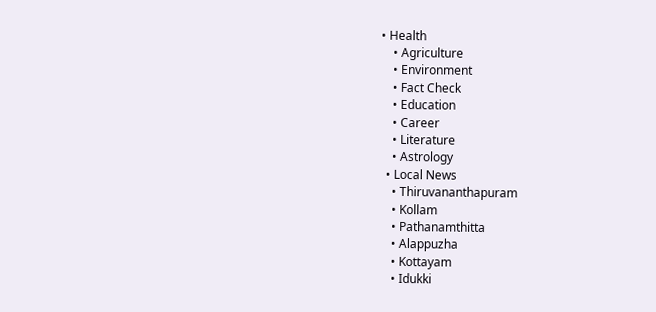• Health
    • Agriculture
    • Environment
    • Fact Check
    • Education
    • Career
    • Literature
    • Astrology
  • Local News
    • Thiruvananthapuram
    • Kollam
    • Pathanamthitta
    • Alappuzha
    • Kottayam
    • Idukki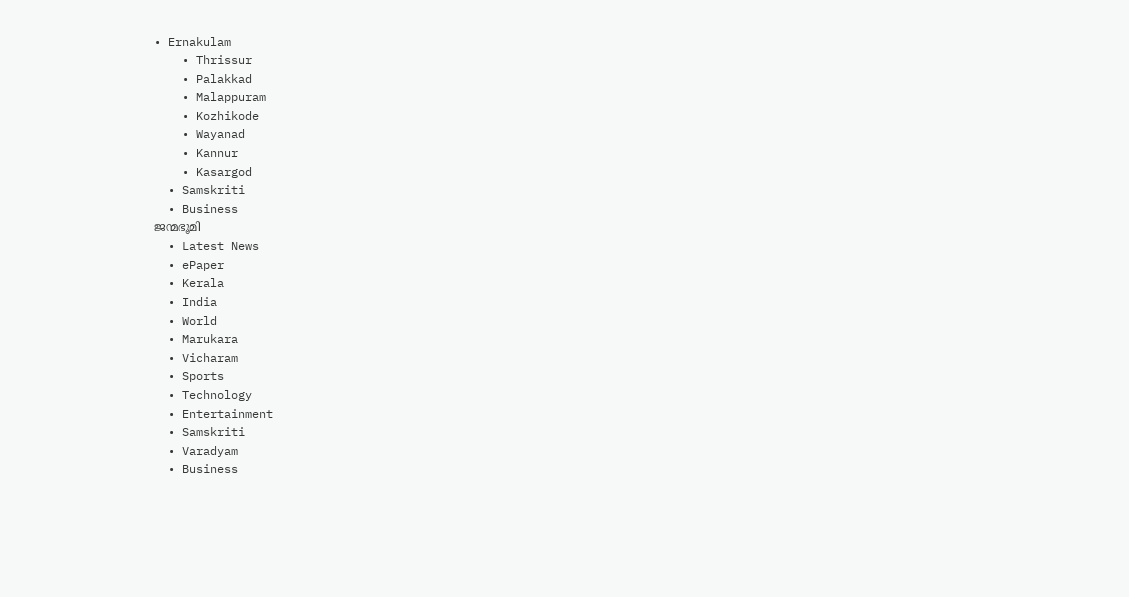• Ernakulam
    • Thrissur
    • Palakkad
    • Malappuram
    • Kozhikode
    • Wayanad
    • Kannur
    • Kasargod
  • Samskriti
  • Business
ജന്മഭൂമി
  • Latest News
  • ePaper
  • Kerala
  • India
  • World
  • Marukara
  • Vicharam
  • Sports
  • Technology
  • Entertainment
  • Samskriti
  • Varadyam
  • Business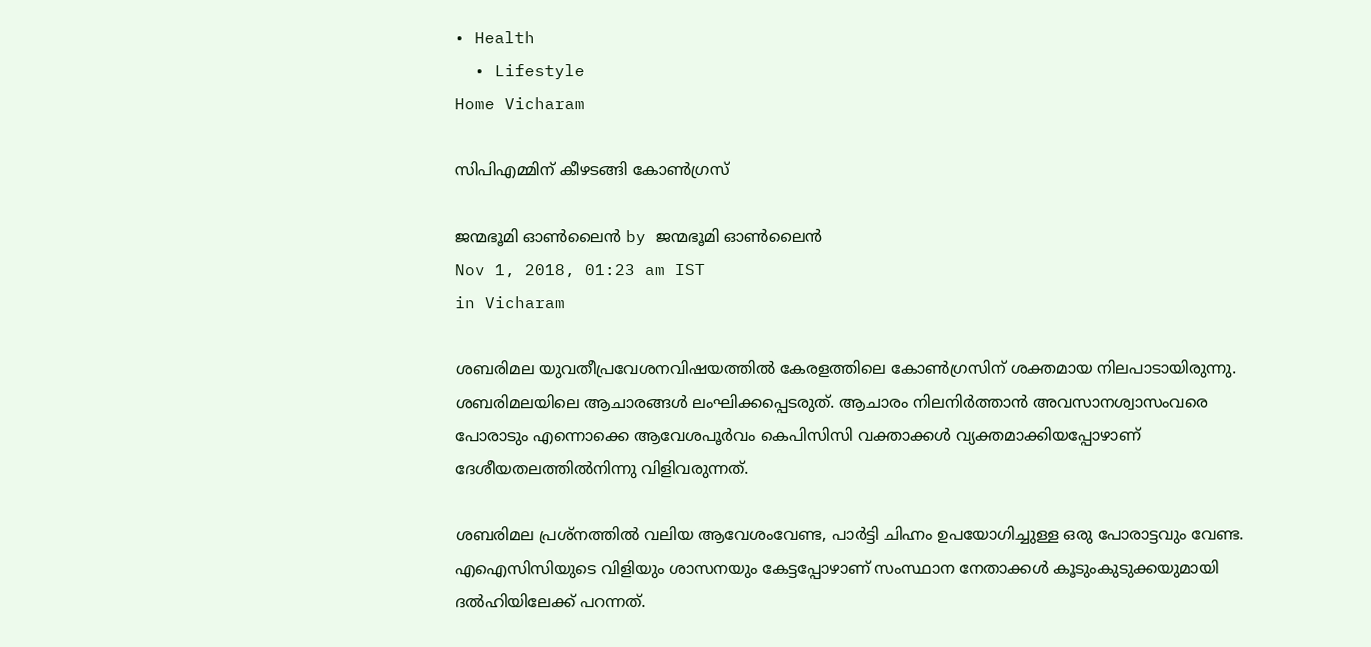• Health
  • Lifestyle
Home Vicharam

സിപിഎമ്മിന് കീഴടങ്ങി കോണ്‍ഗ്രസ്

ജന്മഭൂമി ഓണ്‍ലൈന്‍ by ജന്മഭൂമി ഓണ്‍ലൈന്‍
Nov 1, 2018, 01:23 am IST
in Vicharam

ശബരിമല യുവതീപ്രവേശനവിഷയത്തില്‍ കേരളത്തിലെ കോണ്‍ഗ്രസിന് ശക്തമായ നിലപാടായിരുന്നു. ശബരിമലയിലെ ആചാരങ്ങള്‍ ലംഘിക്കപ്പെടരുത്. ആചാരം നിലനിര്‍ത്താന്‍ അവസാനശ്വാസംവരെ പോരാടും എന്നൊക്കെ ആവേശപൂര്‍വം കെപിസിസി വക്താക്കള്‍ വ്യക്തമാക്കിയപ്പോഴാണ് ദേശീയതലത്തില്‍നിന്നു വിളിവരുന്നത്.

ശബരിമല പ്രശ്‌നത്തില്‍ വലിയ ആവേശംവേണ്ട, പാര്‍ട്ടി ചിഹ്നം ഉപയോഗിച്ചുള്ള ഒരു പോരാട്ടവും വേണ്ട. എഐസിസിയുടെ വിളിയും ശാസനയും കേട്ടപ്പോഴാണ് സംസ്ഥാന നേതാക്കള്‍ കൂടുംകുടുക്കയുമായി ദല്‍ഹിയിലേക്ക് പറന്നത്.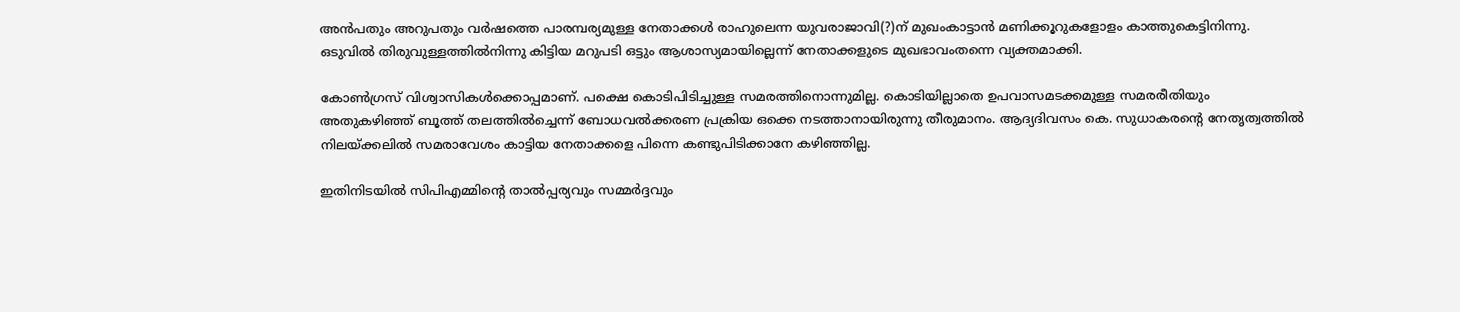അന്‍പതും അറുപതും വര്‍ഷത്തെ പാരമ്പര്യമുള്ള നേതാക്കള്‍ രാഹുലെന്ന യുവരാജാവി(?)ന് മുഖംകാട്ടാന്‍ മണിക്കൂറുകളോളം കാത്തുകെട്ടിനിന്നു. ഒടുവില്‍ തിരുവുള്ളത്തില്‍നിന്നു കിട്ടിയ മറുപടി ഒട്ടും ആശാസ്യമായില്ലെന്ന് നേതാക്കളുടെ മുഖഭാവംതന്നെ വ്യക്തമാക്കി.

കോണ്‍ഗ്രസ് വിശ്വാസികള്‍ക്കൊപ്പമാണ്. പക്ഷെ കൊടിപിടിച്ചുള്ള സമരത്തിനൊന്നുമില്ല. കൊടിയില്ലാതെ ഉപവാസമടക്കമുള്ള സമരരീതിയും അതുകഴിഞ്ഞ് ബൂത്ത് തലത്തില്‍ച്ചെന്ന് ബോധവല്‍ക്കരണ പ്രക്രിയ ഒക്കെ നടത്താനായിരുന്നു തീരുമാനം. ആദ്യദിവസം കെ. സുധാകരന്റെ നേതൃത്വത്തില്‍ നിലയ്‌ക്കലില്‍ സമരാവേശം കാട്ടിയ നേതാക്കളെ പിന്നെ കണ്ടുപിടിക്കാനേ കഴിഞ്ഞില്ല.

ഇതിനിടയില്‍ സിപിഎമ്മിന്റെ താല്‍പ്പര്യവും സമ്മര്‍ദ്ദവും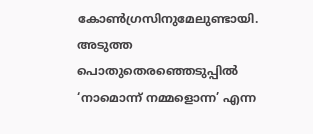കോണ്‍ഗ്രസിനുമേലുണ്ടായി. അടുത്ത പൊതുതെരഞ്ഞെടുപ്പില്‍ ‘നാമൊന്ന് നമ്മളൊന്ന’ എന്ന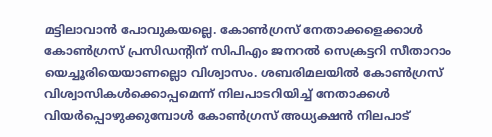മട്ടിലാവാന്‍ പോവുകയല്ലെ. കോണ്‍ഗ്രസ് നേതാക്കളെക്കാള്‍ കോണ്‍ഗ്രസ് പ്രസിഡന്റിന് സിപിഎം ജനറല്‍ സെക്രട്ടറി സീതാറാം യെച്ചൂരിയെയാണല്ലൊ വിശ്വാസം. ശബരിമലയില്‍ കോണ്‍ഗ്രസ് വിശ്വാസികള്‍ക്കൊപ്പമെന്ന് നിലപാടറിയിച്ച് നേതാക്കള്‍ വിയര്‍പ്പൊഴുക്കുമ്പോള്‍ കോണ്‍ഗ്രസ് അധ്യക്ഷന്‍ നിലപാട്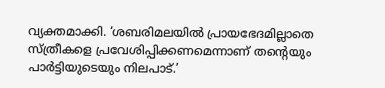വ്യക്തമാക്കി. ‘ശബരിമലയില്‍ പ്രായഭേദമില്ലാതെ സ്ത്രീകളെ പ്രവേശിപ്പിക്കണമെന്നാണ് തന്റെയും പാര്‍ട്ടിയുടെയും നിലപാട്.’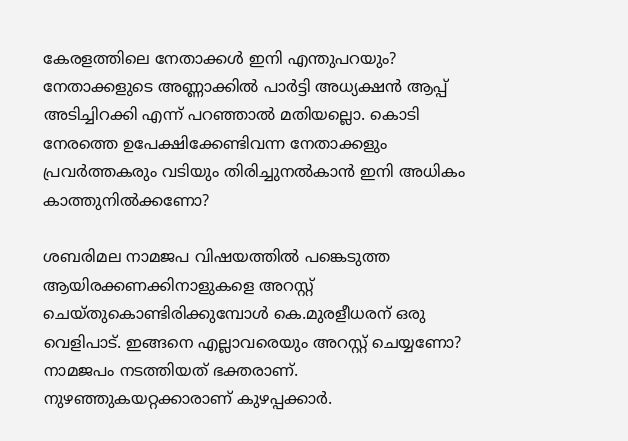കേരളത്തിലെ നേതാക്കള്‍ ഇനി എന്തുപറയും? നേതാക്കളുടെ അണ്ണാക്കില്‍ പാര്‍ട്ടി അധ്യക്ഷന്‍ ആപ്പ് അടിച്ചിറക്കി എന്ന് പറഞ്ഞാല്‍ മതിയല്ലൊ. കൊടി നേരത്തെ ഉപേക്ഷിക്കേണ്ടിവന്ന നേതാക്കളും പ്രവര്‍ത്തകരും വടിയും തിരിച്ചുനല്‍കാന്‍ ഇനി അധികം കാത്തുനില്‍ക്കണോ?

ശബരിമല നാമജപ വിഷയത്തില്‍ പങ്കെടുത്ത ആയിരക്കണക്കിനാളുകളെ അറസ്റ്റ് ചെയ്തുകൊണ്ടിരിക്കുമ്പോള്‍ കെ.മുരളീധരന് ഒരു വെളിപാട്. ഇങ്ങനെ എല്ലാവരെയും അറസ്റ്റ് ചെയ്യണോ? നാമജപം നടത്തിയത് ഭക്തരാണ്. നുഴഞ്ഞുകയറ്റക്കാരാണ് കുഴപ്പക്കാര്‍.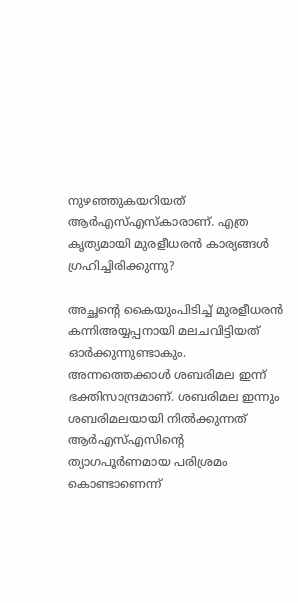നുഴഞ്ഞുകയറിയത് ആര്‍എസ്എസ്‌കാരാണ്. എത്ര കൃത്യമായി മുരളീധരന്‍ കാര്യങ്ങള്‍ ഗ്രഹിച്ചിരിക്കുന്നു?

അച്ഛന്റെ കൈയുംപിടിച്ച് മുരളീധരന്‍ കന്നിഅയ്യപ്പനായി മലചവിട്ടിയത് ഓര്‍ക്കുന്നുണ്ടാകും. അന്നത്തെക്കാള്‍ ശബരിമല ഇന്ന് ഭക്തിസാന്ദ്രമാണ്. ശബരിമല ഇന്നും ശബരിമലയായി നില്‍ക്കുന്നത് ആര്‍എസ്എസിന്റെ ത്യാഗപൂര്‍ണമായ പരിശ്രമം കൊണ്ടാണെന്ന്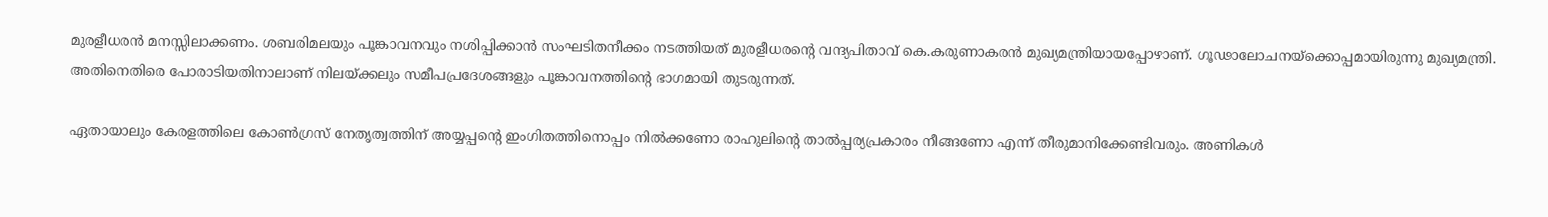മുരളീധരന്‍ മനസ്സിലാക്കണം. ശബരിമലയും പൂങ്കാവനവും നശിപ്പിക്കാന്‍ സംഘടിതനീക്കം നടത്തിയത് മുരളീധരന്റെ വന്ദ്യപിതാവ് കെ.കരുണാകരന്‍ മുഖ്യമന്ത്രിയായപ്പോഴാണ്. ഗൂഢാലോചനയ്‌ക്കൊപ്പമായിരുന്നു മുഖ്യമന്ത്രി. അതിനെതിരെ പോരാടിയതിനാലാണ് നിലയ്‌ക്കലും സമീപപ്രദേശങ്ങളും പൂങ്കാവനത്തിന്റെ ഭാഗമായി തുടരുന്നത്.

ഏതായാലും കേരളത്തിലെ കോണ്‍ഗ്രസ് നേതൃത്വത്തിന് അയ്യപ്പന്റെ ഇംഗിതത്തിനൊപ്പം നില്‍ക്കണോ രാഹുലിന്റെ താല്‍പ്പര്യപ്രകാരം നീങ്ങണോ എന്ന് തീരുമാനിക്കേണ്ടിവരും. അണികള്‍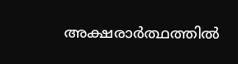അക്ഷരാര്‍ത്ഥത്തില്‍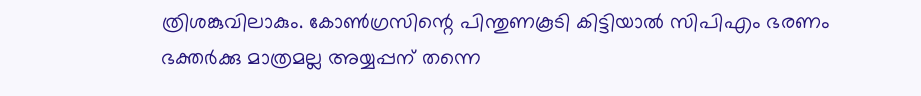ത്രിശങ്കുവിലാകും. കോണ്‍ഗ്രസിന്റെ പിന്തുണകൂടി കിട്ടിയാല്‍ സിപിഎം ഭരണം ഭക്തര്‍ക്കു മാത്രമല്ല അയ്യപ്പന് തന്നെ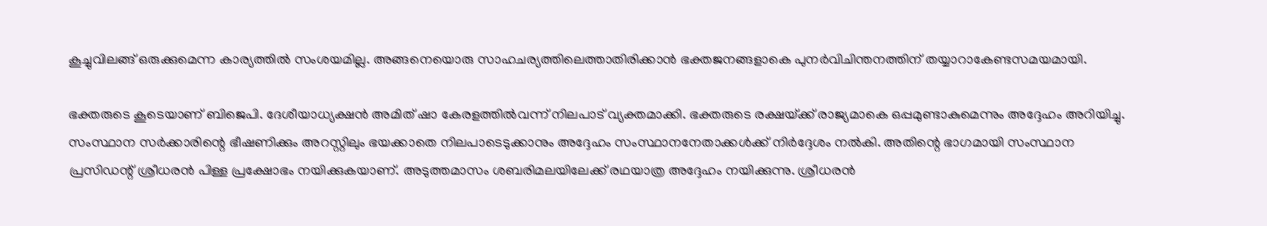കൂച്ചുവിലങ്ങ് ഒരുക്കുമെന്ന കാര്യത്തില്‍ സംശയമില്ല. അങ്ങനെയൊരു സാഹചര്യത്തിലെത്താതിരിക്കാന്‍ ഭക്തജനങ്ങളാകെ പുനര്‍വിചിന്തനത്തിന് തയ്യാറാകേണ്ടസമയമായി.

ഭക്തരുടെ കൂടെയാണ് ബിജെപി. ദേശീയാധ്യക്ഷന്‍ അമിത് ഷാ കേരളത്തില്‍വന്ന് നിലപാട് വ്യക്തമാക്കി. ഭക്തരുടെ രക്ഷയ്‌ക്ക് രാജ്യമാകെ ഒപ്പമുണ്ടാകുമെന്നും അദ്ദേഹം അറിയിച്ചു. സംസ്ഥാന സര്‍ക്കാരിന്റെ ഭീഷണിക്കും അറസ്റ്റിലും ഭയക്കാതെ നിലപാടെടുക്കാനും അദ്ദേഹം സംസ്ഥാനനേതാക്കള്‍ക്ക് നിര്‍ദ്ദേശം നല്‍കി. അതിന്റെ ഭാഗമായി സംസ്ഥാന പ്രസിഡന്റ് ശ്രീധരന്‍ പിള്ള പ്രക്ഷോഭം നയിക്കുകയാണ്. അടുത്തമാസം ശബരിമലയിലേക്ക് രഥയാത്ര അദ്ദേഹം നയിക്കുന്നു. ശ്രീധരന്‍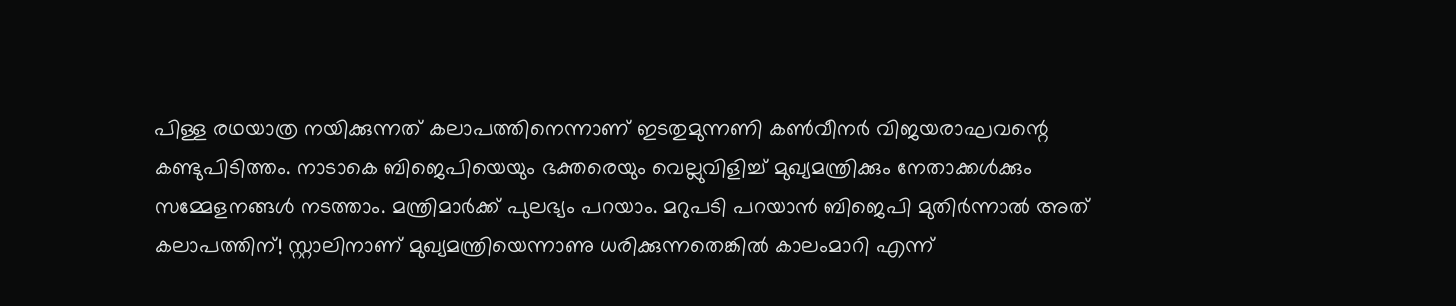പിള്ള രഥയാത്ര നയിക്കുന്നത് കലാപത്തിനെന്നാണ് ഇടതുമുന്നണി കണ്‍വീനര്‍ വിജയരാഘവന്റെ കണ്ടുപിടിത്തം. നാടാകെ ബിജെപിയെയും ഭക്തരെയും വെല്ലുവിളിച്ച് മുഖ്യമന്ത്രിക്കും നേതാക്കള്‍ക്കും സമ്മേളനങ്ങള്‍ നടത്താം. മന്ത്രിമാര്‍ക്ക് പുലഭ്യം പറയാം. മറുപടി പറയാന്‍ ബിജെപി മുതിര്‍ന്നാല്‍ അത്  കലാപത്തിന്! സ്റ്റാലിനാണ് മുഖ്യമന്ത്രിയെന്നാണു ധരിക്കുന്നതെങ്കില്‍ കാലംമാറി എന്ന്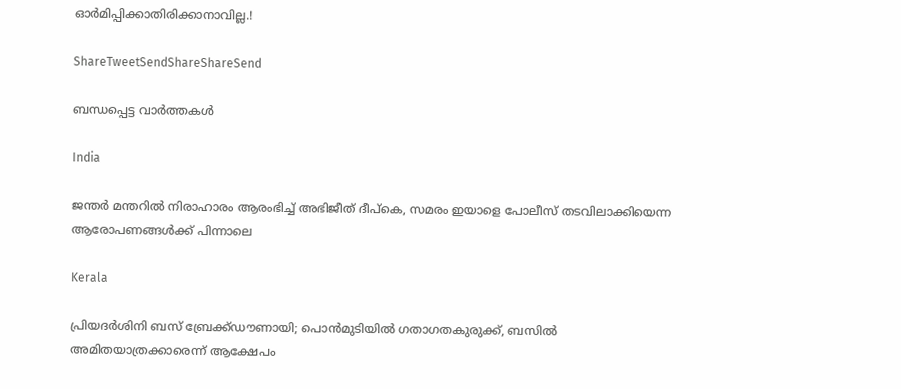ഓര്‍മിപ്പിക്കാതിരിക്കാനാവില്ല.!

ShareTweetSendShareShareSend

ബന്ധപ്പെട്ട വാര്‍ത്തകള്‍

India

ജന്തര്‍ മന്തറില്‍ നിരാഹാരം ആരംഭിച്ച് അഭിജീത് ദീപ്‌കെ, സമരം ഇയാളെ പോലീസ് തടവിലാക്കിയെന്ന ആരോപണങ്ങൾക്ക് പിന്നാലെ

Kerala

പ്രിയദർശിനി ബസ് ബ്രേക്ക്ഡൗണായി; പൊൻമുടിയിൽ ഗതാഗതകുരുക്ക്, ബസിൽ അമിതയാത്രക്കാരെന്ന് ആക്ഷേപം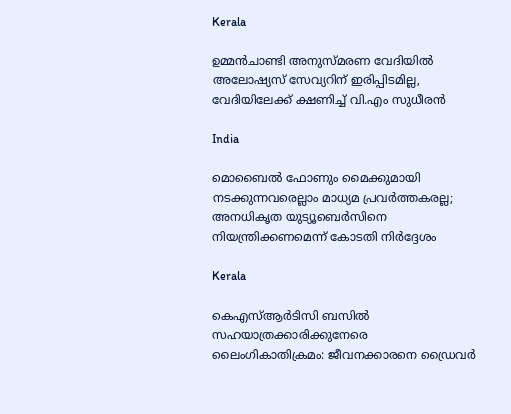Kerala

ഉമ്മൻചാണ്ടി അനുസ്മരണ വേദിയിൽ അലോഷ്യസ് സേവ്യറിന് ഇരിപ്പിടമില്ല, വേദിയിലേക്ക് ക്ഷണിച്ച് വി.എം സുധീരൻ

India

മൊബൈല്‍ ഫോണും മൈക്കുമായി നടക്കുന്നവരെല്ലാം മാധ്യമ പ്രവര്‍ത്തകരല്ല; അനധികൃത യുട്യൂബെർസിനെ നിയന്ത്രിക്കണമെന്ന് കോടതി നിർദ്ദേശം

Kerala

കെഎസ്ആർടിസി ബസിൽ സഹയാത്രക്കാരിക്കുനേരെ ലൈംഗികാതിക്രമം: ജീവനക്കാരനെ ഡ്രൈവർ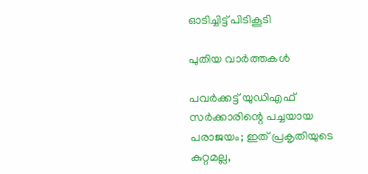ഓടിച്ചിട്ട് പിടികൂടി

പുതിയ വാര്‍ത്തകള്‍

പവർക്കട്ട് യുഡിഎഫ് സർക്കാരിന്റെ പച്ചയായ പരാജയം; ഇത് പ്രകൃതിയുടെ കുറ്റമല്ല,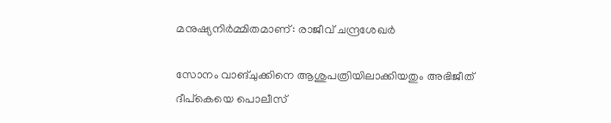മനുഷ്യനിർമ്മിതമാണ്: രാജീവ് ചന്ദ്രശേഖർ

സോനം വാങ്ചുക്കിനെ ആശുപത്രിയിലാക്കിയതും അഭിജീത് ദീപ്കെയെ പൊലീസ്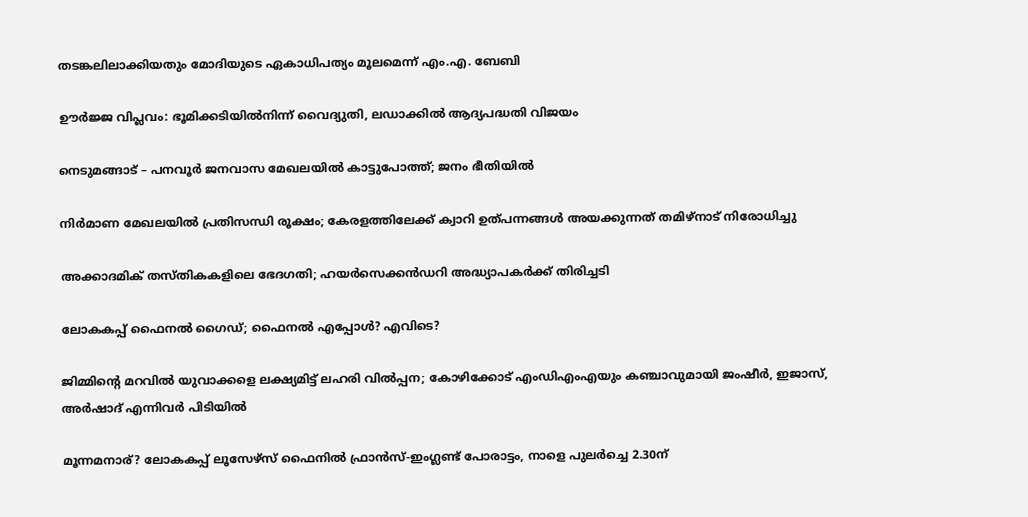തടങ്കലിലാക്കിയതും മോദിയുടെ ഏകാധിപത്യം മൂലമെന്ന് എം.എ. ബേബി

ഊർജ്ജ വിപ്ലവം: ഭൂമിക്കടിയിൽനിന്ന് വൈദ്യുതി, ലഡാക്കിൽ ആദ്യപദ്ധതി വിജയം

നെടുമങ്ങാട് – പനവൂർ ജനവാസ മേഖലയിൽ കാട്ടുപോത്ത്; ജനം ഭീതിയിൽ

നിര്‍മാണ മേഖലയില്‍ പ്രതിസന്ധി രൂക്ഷം; കേരളത്തിലേക്ക് ക്വാറി ഉത്പന്നങ്ങള്‍ അയക്കുന്നത് തമിഴ്‌നാട് നിരോധിച്ചു

അക്കാദമിക് തസ്തികകളിലെ ഭേദഗതി; ഹയര്‍സെക്കന്‍ഡറി അദ്ധ്യാപകര്‍ക്ക് തിരിച്ചടി

ലോകകപ്പ് ഫൈനല്‍ ഗൈഡ്; ഫൈനല്‍ എപ്പോള്‍? എവിടെ?

ജിമ്മിന്റെ മറവിൽ യുവാക്കളെ ലക്ഷ്യമിട്ട് ലഹരി വിൽപ്പന; കോഴിക്കോട് എംഡിഎംഎയും കഞ്ചാവുമായി ജംഷീർ, ഇജാസ്, അർഷാദ് എന്നിവർ പിടിയിൽ

മൂന്നമനാര്? ലോകകപ്പ് ലൂസേഴ്‌സ് ഫൈനില്‍ ഫ്രാന്‍സ്-ഇംഗ്ലണ്ട് പോരാട്ടം, നാളെ പുലര്‍ച്ചെ 2.30ന്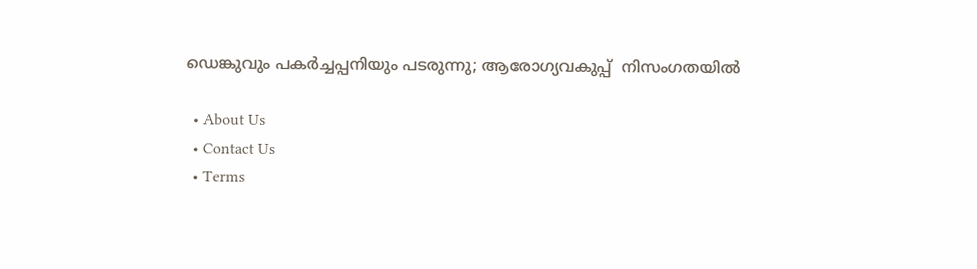ഡെങ്കുവും പകര്‍ച്ചപ്പനിയും പടരുന്നു; ആരോഗ്യവകുപ്പ്  നിസംഗതയില്‍

  • About Us
  • Contact Us
  • Terms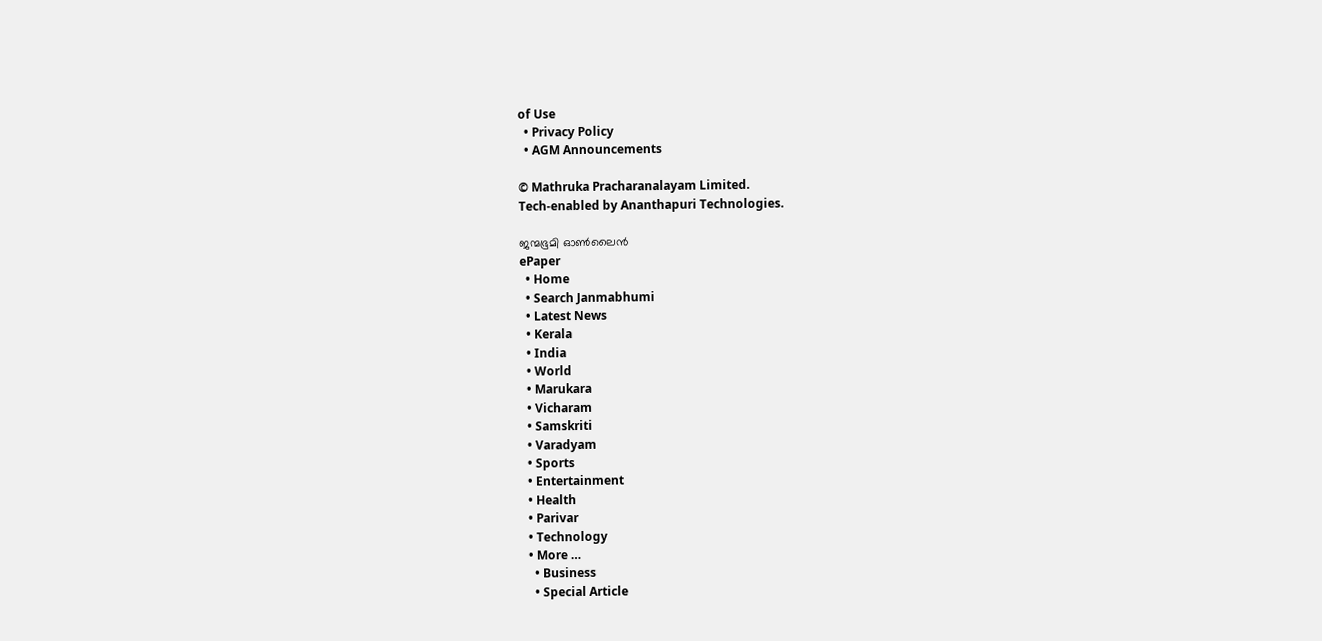of Use
  • Privacy Policy
  • AGM Announcements

© Mathruka Pracharanalayam Limited.
Tech-enabled by Ananthapuri Technologies.

ജന്മഭൂമി ഓണ്‍ലൈന്‍
ePaper
  • Home
  • Search Janmabhumi
  • Latest News
  • Kerala
  • India
  • World
  • Marukara
  • Vicharam
  • Samskriti
  • Varadyam
  • Sports
  • Entertainment
  • Health
  • Parivar
  • Technology
  • More …
    • Business
    • Special Article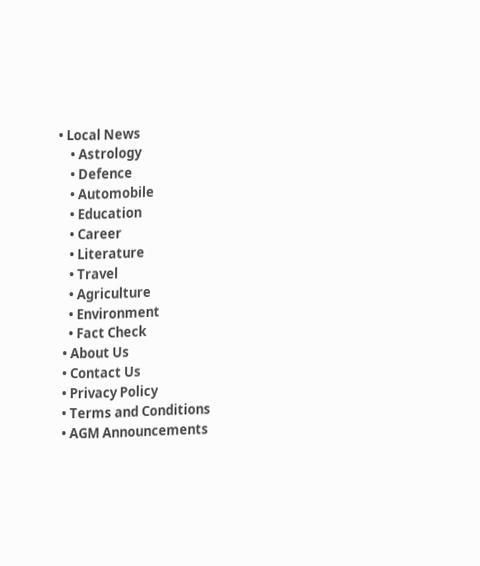• Local News
    • Astrology
    • Defence
    • Automobile
    • Education
    • Career
    • Literature
    • Travel
    • Agriculture
    • Environment
    • Fact Check
  • About Us
  • Contact Us
  • Privacy Policy
  • Terms and Conditions
  • AGM Announcements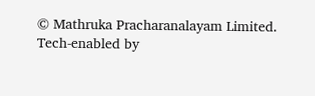© Mathruka Pracharanalayam Limited.
Tech-enabled by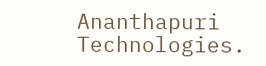Ananthapuri Technologies.